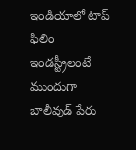ఇండియాలో టాప్ ఫిలిం ఇండస్ట్రీలంటే ముందుగా బాలీవుడ్ పేరు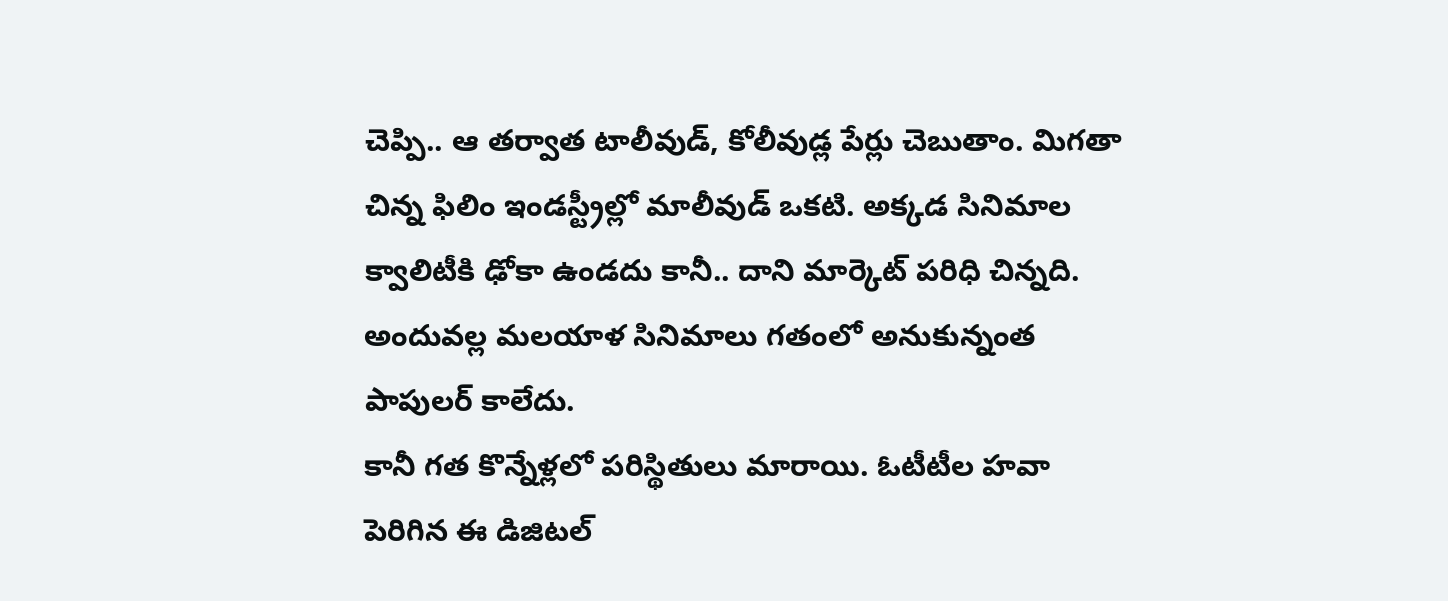చెప్పి.. ఆ తర్వాత టాలీవుడ్, కోలీవుడ్ల పేర్లు చెబుతాం. మిగతా చిన్న ఫిలిం ఇండస్ట్రీల్లో మాలీవుడ్ ఒకటి. అక్కడ సినిమాల క్వాలిటీకి ఢోకా ఉండదు కానీ.. దాని మార్కెట్ పరిధి చిన్నది. అందువల్ల మలయాళ సినిమాలు గతంలో అనుకున్నంత పాపులర్ కాలేదు.
కానీ గత కొన్నేళ్లలో పరిస్థితులు మారాయి. ఓటీటీల హవా పెరిగిన ఈ డిజిటల్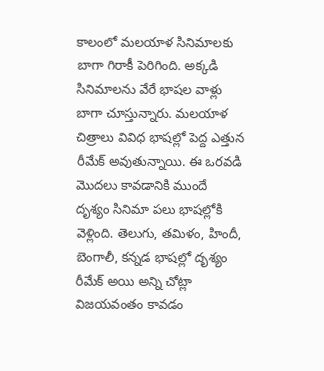కాలంలో మలయాళ సినిమాలకు బాగా గిరాకీ పెరిగింది. అక్కడి సినిమాలను వేరే భాషల వాళ్లు బాగా చూస్తున్నారు. మలయాళ చిత్రాలు వివిధ భాషల్లో పెద్ద ఎత్తున రీమేక్ అవుతున్నాయి. ఈ ఒరవడి మొదలు కావడానికి ముందే దృశ్యం సినిమా పలు భాషల్లోకి వెళ్లింది. తెలుగు, తమిళం, హిందీ, బెంగాలీ, కన్నడ భాషల్లో దృశ్యం రీమేక్ అయి అన్ని చోట్లా విజయవంతం కావడం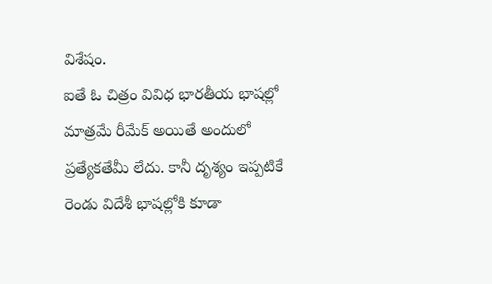విశేషం.
ఐతే ఓ చిత్రం వివిధ భారతీయ భాషల్లో మాత్రమే రీమేక్ అయితే అందులో ప్రత్యేకతేమీ లేదు. కానీ దృశ్యం ఇప్పటికే రెండు విదేశీ భాషల్లోకి కూడా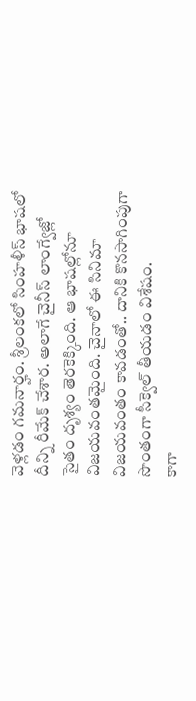వెళ్లడం గమనార్హం. శ్రీలంకలో సింహళీస్ భాషలో దీన్ని రీమేక్ చేశార. అలాగే చైనీస్ లాంగ్వేజ్లో సైతం దృశ్యం తెరకెక్కింది. ఆ భాషల్లోనూ విజయవంతమైంది. చైనాలో ఈ సినిమా విజయవంతం కావడంతో.. దానికి కొనసాగింపుగా సొంతంగా సీక్వెల్ తీయడం విశేషం.
కాగా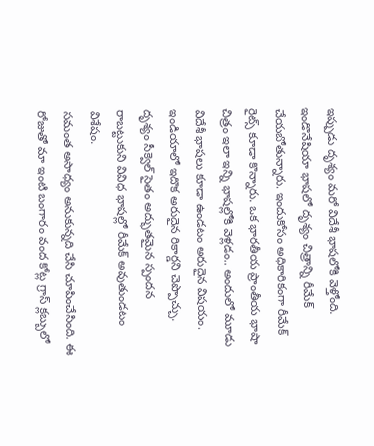ఇప్పుడు దృశ్యం మరో విదేశీ భాషలోకి వెళ్తోంది. ఇండొనేషియా భాషలో దృశ్యం చిత్రాన్ని రీమేక్ చేయబోతున్నారు. ఇందుకోసం అధికారికంగా రీమేక్ రైట్స్ కూడా కొన్నారు. ఒక భారతీయ ప్రాంతీయ భాషా చిత్రం ఇలా ఇన్ని భాషల్లోకి వెళ్లడం.. అందులో మూడు విదేశీ భాషలు కూడా ఉండటం అరుదైన విషయం. ఇండియాలో ఇదొక అరుదైన రికార్డని చెప్పొచ్చు. దృశ్యం సీక్వెల్ సైతం అద్భుతమైన స్పందన రాబట్టుకుని వివిధ భాషల్లో రీమేక్ అవుతుండటం విశేషం.
సమంత అసాధ్యం అనుకున్నది చేసి చూపించేసింది. ఈ రోజుతో మా ఇంటి బంగారం వంద కోట్ల గ్రాస్ క్లబ్బులో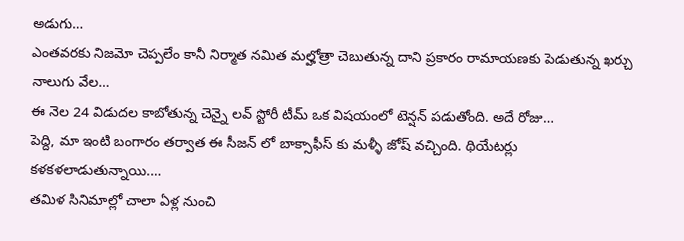అడుగు…
ఎంతవరకు నిజమో చెప్పలేం కానీ నిర్మాత నమిత మల్హోత్రా చెబుతున్న దాని ప్రకారం రామాయణకు పెడుతున్న ఖర్చు నాలుగు వేల…
ఈ నెల 24 విడుదల కాబోతున్న చెన్నై లవ్ స్టోరీ టీమ్ ఒక విషయంలో టెన్షన్ పడుతోంది. అదే రోజు…
పెద్ది, మా ఇంటి బంగారం తర్వాత ఈ సీజన్ లో బాక్సాఫీస్ కు మళ్ళీ జోష్ వచ్చింది. థియేటర్లు కళకళలాడుతున్నాయి.…
తమిళ సినిమాల్లో చాలా ఏళ్ల నుంచి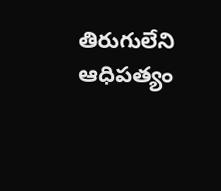తిరుగులేని ఆధిపత్యం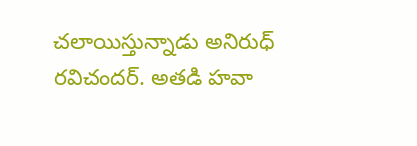చలాయిస్తున్నాడు అనిరుధ్ రవిచందర్. అతడి హవా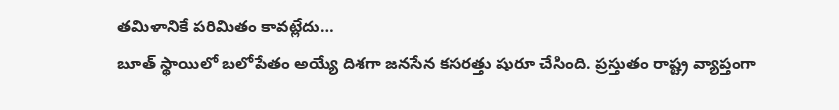తమిళానికే పరిమితం కావట్లేదు…
బూత్ స్థాయిలో బలోపేతం అయ్యే దిశగా జనసేన కసరత్తు షురూ చేసింది. ప్రస్తుతం రాష్ట్ర వ్యాప్తంగా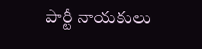పార్టీ నాయకులు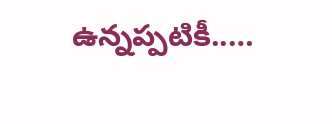ఉన్నప్పటికీ..…